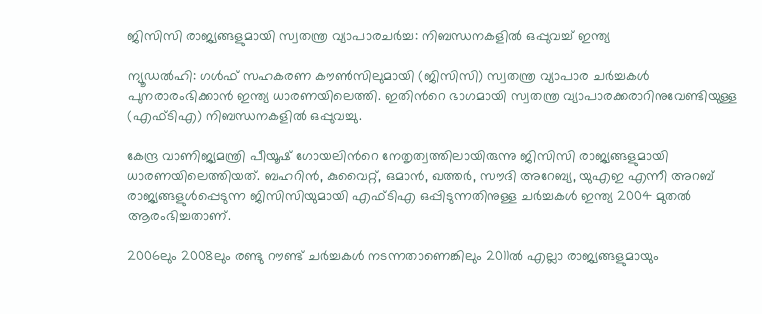ജിസിസി രാജ്യങ്ങളുമായി സ്വതന്ത്ര വ്യാപാരചർച്ച: നിബന്ധനകളിൽ ഒപ്പുവച്ച് ഇന്ത്യ

ന്യൂഡൽഹി: ഗൾഫ് സഹകരണ കൗണ്‍സിലുമായി (ജിസിസി) സ്വതന്ത്ര വ്യാപാര ചർച്ചകൾ പുനരാരംഭിക്കാൻ ഇന്ത്യ ധാരണയിലെത്തി. ഇതിന്‍റെ ഭാഗമായി സ്വതന്ത്ര വ്യാപാരക്കരാറിനുവേണ്ടിയുള്ള (എഫ്ടിഎ) നിബന്ധനകളിൽ ഒപ്പുവച്ചു.

കേന്ദ്ര വാണിജ്യമന്ത്രി പീയൂഷ് ഗോയലിന്‍റെ നേതൃത്വത്തിലായിരുന്നു ജിസിസി രാജ്യങ്ങളുമായി ധാരണയിലെത്തിയത്. ബഹറിൻ, കുവൈറ്റ്, ഒമാൻ, ഖത്തർ, സൗദി അറേബ്യ, യുഎഇ എന്നീ അറബ് രാജ്യങ്ങളുൾപ്പെടുന്ന ജിസിസിയുമായി എഫ്ടിഎ ഒപ്പിടുന്നതിനുള്ള ചർച്ചകൾ ഇന്ത്യ 2004 മുതൽ ആരംഭിച്ചതാണ്.

2006ലും 2008ലും രണ്ടു റൗണ്ട് ചർച്ചകൾ നടന്നതാണെങ്കിലും 2011ൽ എല്ലാ രാജ്യങ്ങളുമായും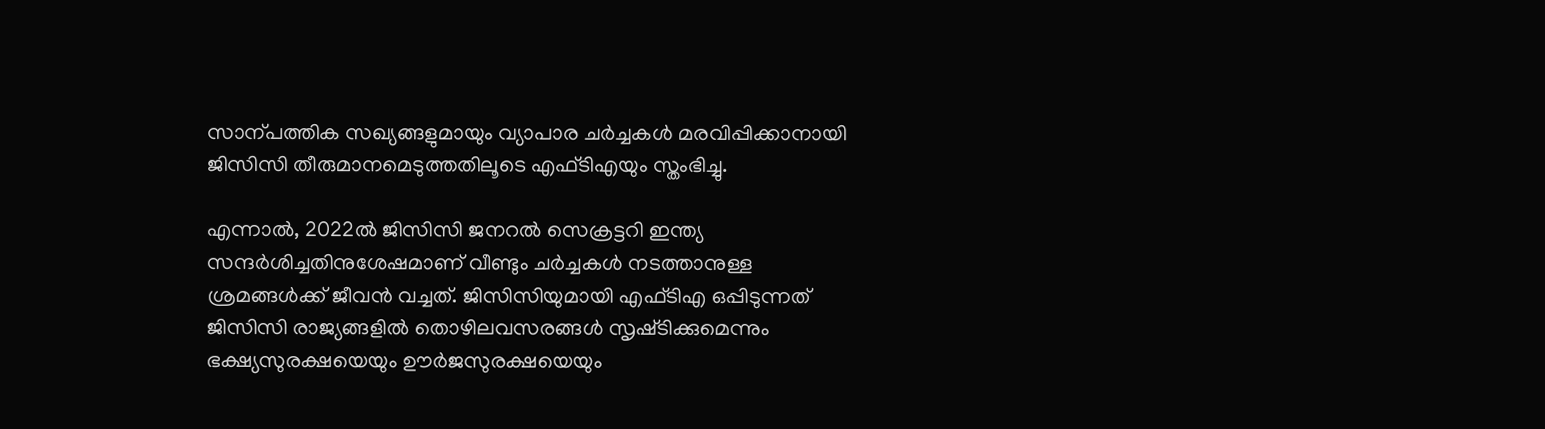സാന്പത്തിക സഖ്യങ്ങളുമായും വ്യാപാര ചർച്ചകൾ മരവിപ്പിക്കാനായി ജിസിസി തീരുമാനമെടുത്തതിലൂടെ എഫ്ടിഎയും സ്തംഭിച്ചു.

എന്നാൽ, 2022ൽ ജിസിസി ജനറൽ സെക്രട്ടറി ഇന്ത്യ സന്ദർശിച്ചതിനുശേഷമാണ് വീണ്ടും ചർച്ചകൾ നടത്താനുള്ള ശ്രമങ്ങൾക്ക് ജീവൻ വച്ചത്. ജിസിസിയുമായി എഫ്ടിഎ ഒപ്പിടുന്നത് ജിസിസി രാജ്യങ്ങളിൽ തൊഴിലവസരങ്ങൾ സൃഷ്‌ടിക്കുമെന്നും ഭക്ഷ്യസുരക്ഷയെയും ഊർജസുരക്ഷയെയും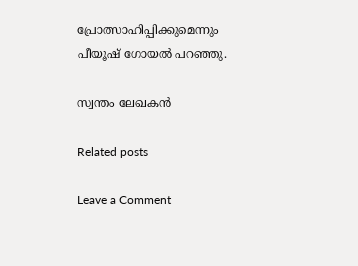പ്രോത്സാഹിപ്പിക്കുമെന്നും പീയൂഷ് ഗോയൽ പറഞ്ഞു.

സ്വന്തം ലേഖകൻ

Related posts

Leave a Comment